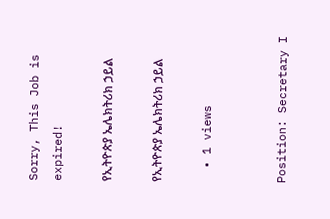Sorry, This Job is expired!

የኢትዮጵያ ኤሌክትሪክ ኃይል

የኢትዮጵያ ኤሌክትሪክ ኃይል

  • 1 views


Position: Secretary I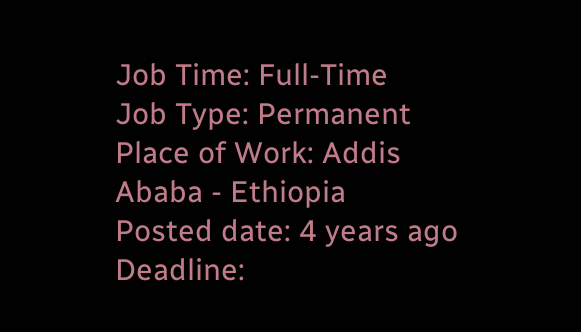Job Time: Full-Time
Job Type: Permanent
Place of Work: Addis Ababa - Ethiopia
Posted date: 4 years ago
Deadline: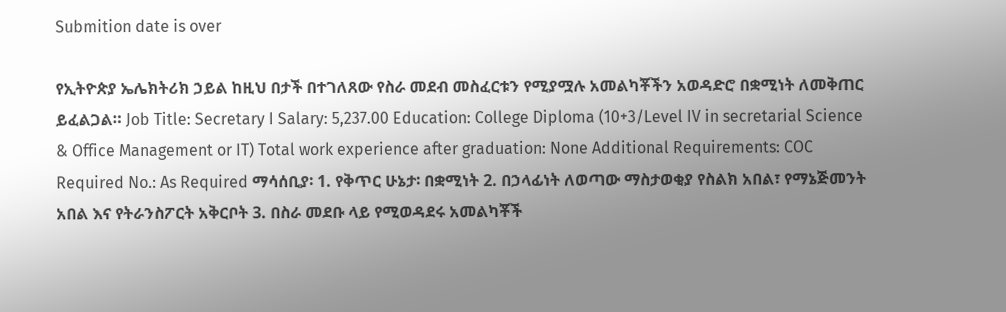Submition date is over

የኢትዮጵያ ኤሌክትሪክ ኃይል ከዚህ በታች በተገለጸው የስራ መደብ መስፈርቱን የሚያሟሉ አመልካቾችን አወዳድሮ በቋሚነት ለመቅጠር ይፈልጋል። Job Title: Secretary I Salary: 5,237.00 Education: College Diploma (10+3/Level IV in secretarial Science & Office Management or IT) Total work experience after graduation: None Additional Requirements: COC Required No.: As Required ማሳሰቢያ፡ 1. የቅጥር ሁኔታ፡ በቋሚነት 2. በኃላፊነት ለወጣው ማስታወቂያ የስልክ አበል፣ የማኔጅመንት አበል እና የትራንስፖርት አቅርቦት 3. በስራ መደቡ ላይ የሚወዳደሩ አመልካቾች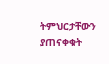ትምህርታቸውን ያጠናቀቁት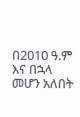በ2010 ዓ.ም እና በኋላ መሆን አለበት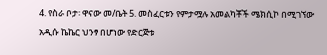4. የስራ ቦታ፡ ዋናው መ/ቤት 5. መስፈርቱን የምታሟሉ አመልካቾች ሜክሲኮ በሚገኘው አዲሱ ኬኬር ህንፃ በሆነው የድርጅቱ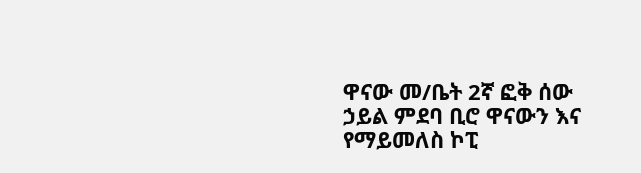ዋናው መ/ቤት 2ኛ ፎቅ ሰው ኃይል ምደባ ቢሮ ዋናውን እና የማይመለስ ኮፒ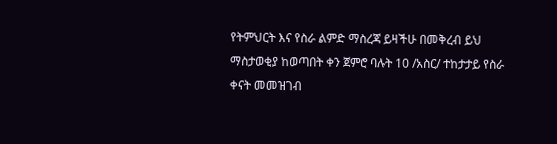የትምህርት እና የስራ ልምድ ማስረጃ ይዛችሁ በመቅረብ ይህ ማስታወቂያ ከወጣበት ቀን ጀምሮ ባሉት 10 /አስር/ ተከታታይ የስራ ቀናት መመዝገብ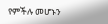የምችሉ መሆኑን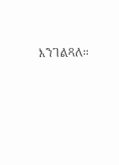እንገልጻለ።